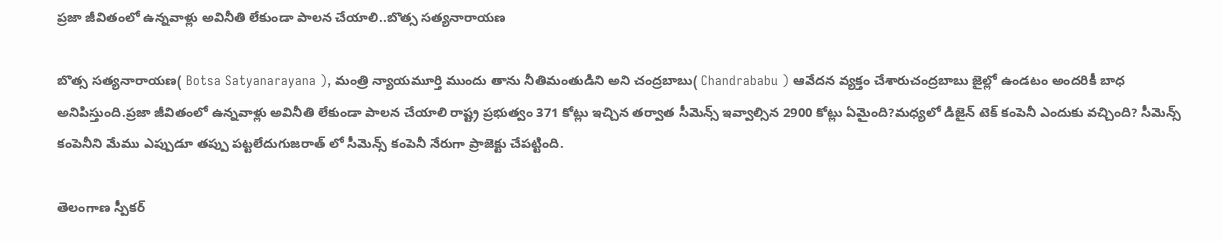ప్రజా జీవితంలో ఉన్నవాళ్లు అవినీతి లేకుండా పాలన చేయాలి..బొత్స సత్యనారాయణ

బొత్స సత్యనారాయణ( Botsa Satyanarayana ), మంత్రి న్యాయమూర్తి ముందు తాను నీతిమంతుడిని అని చంద్రబాబు( Chandrababu ) ఆవేదన వ్యక్తం చేశారుచంద్రబాబు జైల్లో ఉండటం అందరికీ బాధ అనిపిస్తుంది.ప్రజా జీవితంలో ఉన్నవాళ్లు అవినీతి లేకుండా పాలన చేయాలి రాష్ట్ర ప్రభుత్వం 371 కోట్లు ఇచ్చిన తర్వాత సీమెన్స్ ఇవ్వాల్సిన 2900 కోట్లు ఏమైంది?మధ్యలో డిజైన్ టెక్ కంపెనీ ఎందుకు వచ్చింది? సీమెన్స్ కంపెనీని మేము ఎప్పుడూ తప్పు పట్టలేదుగుజరాత్ లో సీమెన్స్ కంపెనీ నేరుగా ప్రాజెక్టు చేపట్టింది.

తెలంగాణ స్పీకర్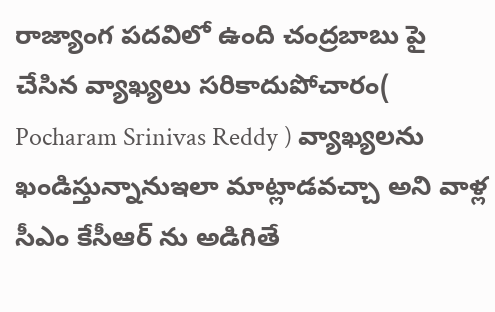రాజ్యాంగ పదవిలో ఉంది చంద్రబాబు పై చేసిన వ్యాఖ్యలు సరికాదుపోచారం( Pocharam Srinivas Reddy ) వ్యాఖ్యలను ఖండిస్తున్నానుఇలా మాట్లాడవచ్చా అని వాళ్ల సీఎం కేసీఆర్ ను అడిగితే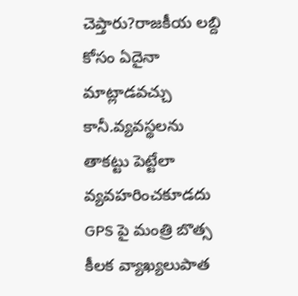చెప్తారు?రాజకీయ లబ్ది కోసం ఏదైనా మాట్లాడవచ్చు కానీ.వ్యవస్థలను తాకట్టు పెట్టేలా వ్యవహరించకూడదు GPS పై మంత్రి బొత్స కీలక వ్యాఖ్యలుపాత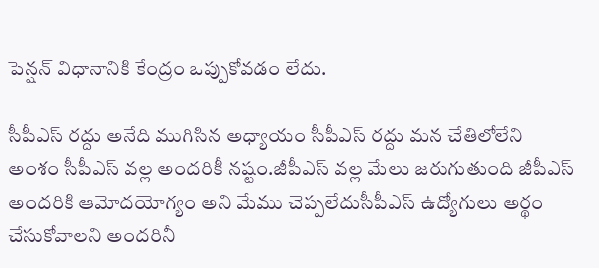పెన్షన్ విధానానికి కేంద్రం ఒప్పుకోవడం లేదు.

సీపీఎస్ రద్దు అనేది ముగిసిన అధ్యాయం సీపీఎస్ రద్దు మన చేతిలోలేని అంశం సీపీఎస్ వల్ల అందరికీ నష్టం.జీపీఎస్ వల్ల మేలు జరుగుతుంది జీపీఎస్ అందరికి ఆమోదయోగ్యం అని మేము చెప్పలేదుసీపీఎస్ ఉద్యోగులు అర్థం చేసుకోవాలని అందరినీ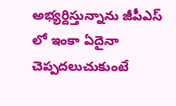అభ్యర్దిస్తున్నాను జీపీఎస్ లో ఇంకా ఏదైనా చెప్పదలుచుకుంటే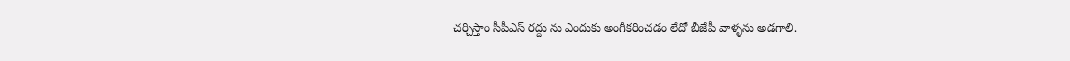చర్చిస్తాం సీపీఎస్ రద్దు ను ఎందుకు అంగీకరించడం లేదో బీజేపీ వాళ్ళను అడగాలి.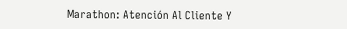Marathon: Atención Al Cliente Y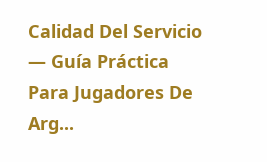Calidad Del Servicio — Guía Práctica Para Jugadores De Arg...